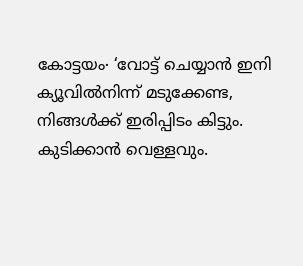കോട്ടയം∙ ‘വോട്ട് ചെയ്യാൻ ഇനി ക്യൂവിൽനിന്ന് മടുക്കേണ്ട, നിങ്ങൾക്ക് ഇരിപ്പിടം കിട്ടും. കുടിക്കാൻ വെള്ളവും.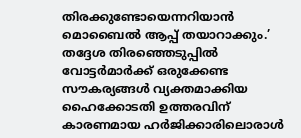തിരക്കുണ്ടോയെന്നറിയാൻ മൊബൈൽ ആപ്പ് തയാറാക്കും.’ തദ്ദേശ തിരഞ്ഞെടുപ്പിൽ വോട്ടർമാർക്ക് ഒരുക്കേണ്ട സൗകര്യങ്ങൾ വ്യക്തമാക്കിയ ഹൈക്കോടതി ഉത്തരവിന് കാരണമായ ഹർജിക്കാരിലൊരാൾ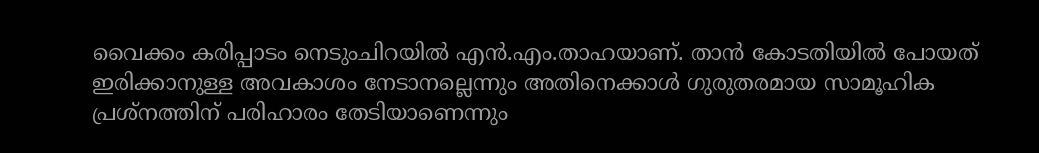വൈക്കം കരിപ്പാടം നെടുംചിറയിൽ എൻ.എം.താഹയാണ്. താൻ കോടതിയിൽ പോയത് ഇരിക്കാനുള്ള അവകാശം നേടാനല്ലെന്നും അതിനെക്കാൾ ഗുരുതരമായ സാമൂഹിക പ്രശ്നത്തിന് പരിഹാരം തേടിയാണെന്നും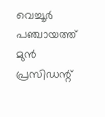വെച്ചൂർ പഞ്ചായത്ത് മുൻ പ്രസിഡന്റ്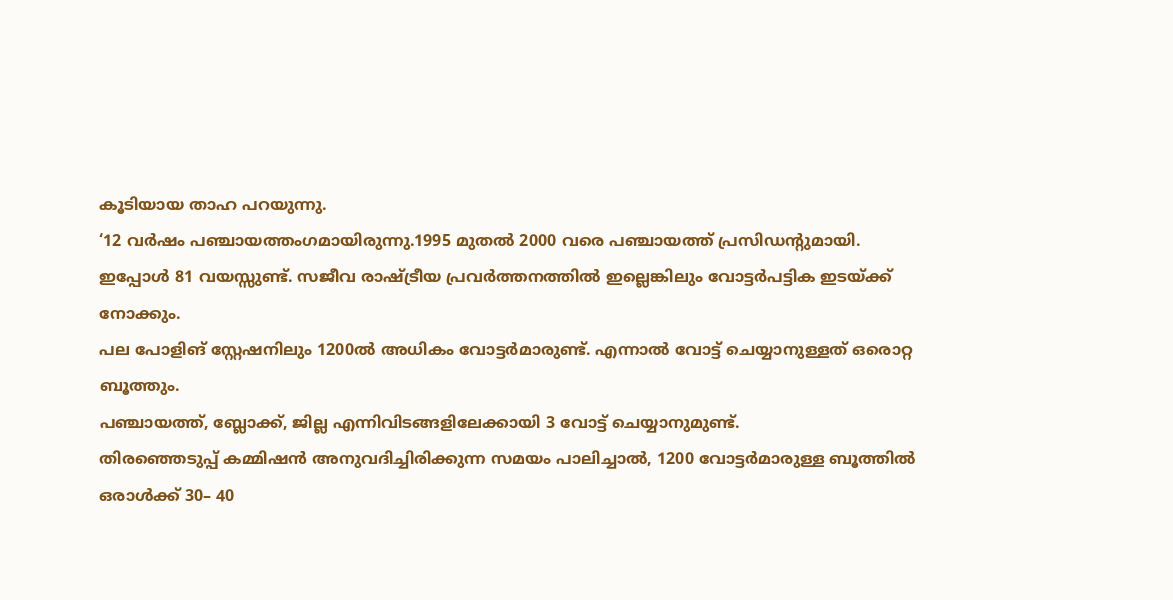കൂടിയായ താഹ പറയുന്നു.
‘12 വർഷം പഞ്ചായത്തംഗമായിരുന്നു.1995 മുതൽ 2000 വരെ പഞ്ചായത്ത് പ്രസിഡന്റുമായി.
ഇപ്പോൾ 81 വയസ്സുണ്ട്. സജീവ രാഷ്ട്രീയ പ്രവർത്തനത്തിൽ ഇല്ലെങ്കിലും വോട്ടർപട്ടിക ഇടയ്ക്ക് നോക്കും.
പല പോളിങ് സ്റ്റേഷനിലും 1200ൽ അധികം വോട്ടർമാരുണ്ട്. എന്നാൽ വോട്ട് ചെയ്യാനുള്ളത് ഒരൊറ്റ ബൂത്തും.
പഞ്ചായത്ത്, ബ്ലോക്ക്, ജില്ല എന്നിവിടങ്ങളിലേക്കായി 3 വോട്ട് ചെയ്യാനുമുണ്ട്.
തിരഞ്ഞെടുപ്പ് കമ്മിഷൻ അനുവദിച്ചിരിക്കുന്ന സമയം പാലിച്ചാൽ, 1200 വോട്ടർമാരുള്ള ബൂത്തിൽ ഒരാൾക്ക് 30– 40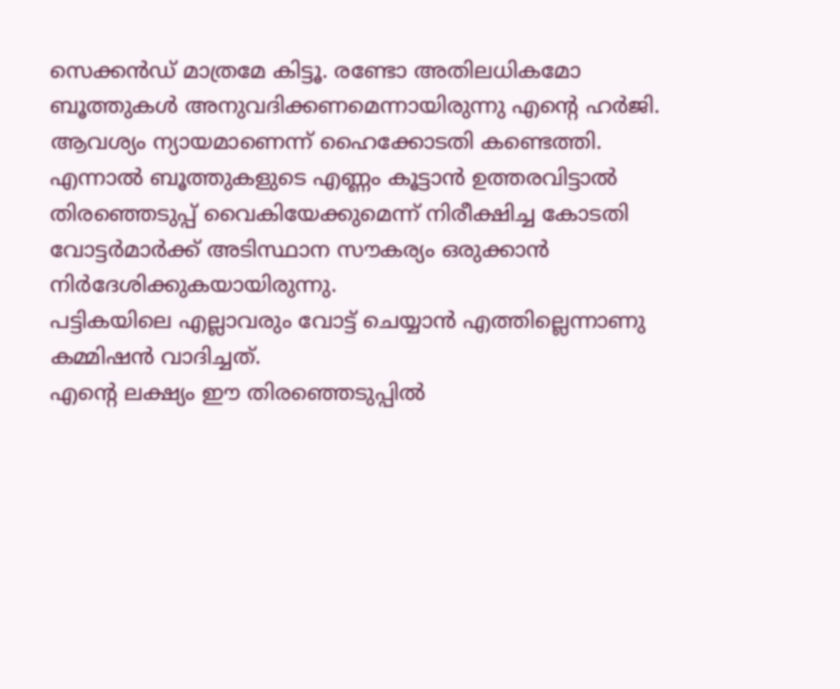സെക്കൻഡ് മാത്രമേ കിട്ടൂ. രണ്ടോ അതിലധികമോ ബൂത്തുകൾ അനുവദിക്കണമെന്നായിരുന്നു എന്റെ ഹർജി.
ആവശ്യം ന്യായമാണെന്ന് ഹൈക്കോടതി കണ്ടെത്തി. എന്നാൽ ബൂത്തുകളുടെ എണ്ണം കൂട്ടാൻ ഉത്തരവിട്ടാൽ തിരഞ്ഞെടുപ്പ് വൈകിയേക്കുമെന്ന് നിരീക്ഷിച്ച കോടതി വോട്ടർമാർക്ക് അടിസ്ഥാന സൗകര്യം ഒരുക്കാൻ നിർദേശിക്കുകയായിരുന്നു.
പട്ടികയിലെ എല്ലാവരും വോട്ട് ചെയ്യാൻ എത്തില്ലെന്നാണു കമ്മിഷൻ വാദിച്ചത്.
എന്റെ ലക്ഷ്യം ഈ തിരഞ്ഞെടുപ്പിൽ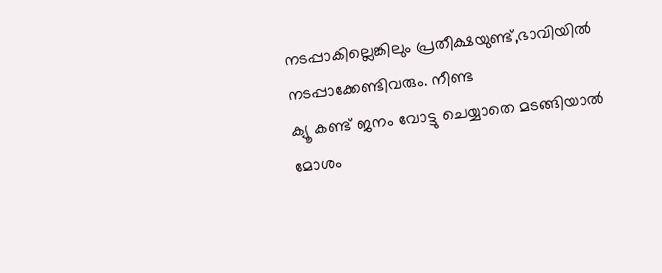നടപ്പാകില്ലെങ്കിലും പ്രതീക്ഷയുണ്ട്,ഭാവിയിൽ നടപ്പാക്കേണ്ടിവരും. നീണ്ട
ക്യൂ കണ്ട് ജനം വോട്ടു ചെയ്യാതെ മടങ്ങിയാൽ മോശം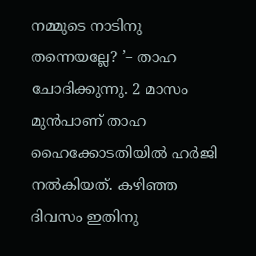നമ്മുടെ നാടിനു തന്നെയല്ലേ? ’– താഹ ചോദിക്കുന്നു. 2 മാസം മുൻപാണ് താഹ ഹൈക്കോടതിയിൽ ഹർജി നൽകിയത്. കഴിഞ്ഞ ദിവസം ഇതിനു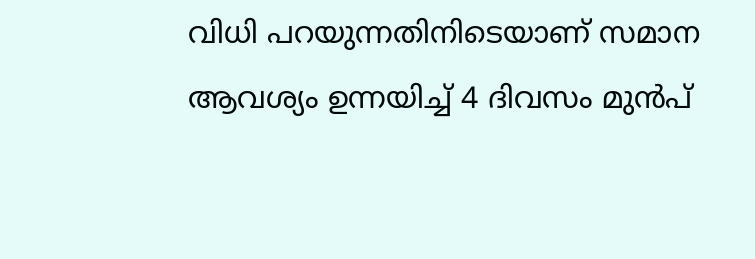വിധി പറയുന്നതിനിടെയാണ് സമാന ആവശ്യം ഉന്നയിച്ച് 4 ദിവസം മുൻപ്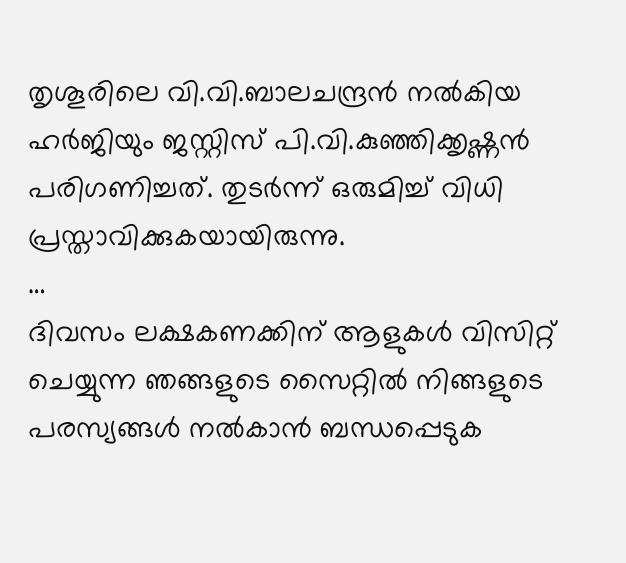തൃശൂരിലെ വി.വി.ബാലചന്ദ്രൻ നൽകിയ ഹർജിയും ജസ്റ്റിസ് പി.വി.കുഞ്ഞിക്കൃഷ്ണൻ പരിഗണിച്ചത്. തുടർന്ന് ഒരുമിച്ച് വിധി പ്രസ്താവിക്കുകയായിരുന്നു.
…
ദിവസം ലക്ഷകണക്കിന് ആളുകൾ വിസിറ്റ് ചെയ്യുന്ന ഞങ്ങളുടെ സൈറ്റിൽ നിങ്ങളുടെ പരസ്യങ്ങൾ നൽകാൻ ബന്ധപ്പെടുക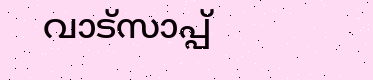വാട്സാപ്പ്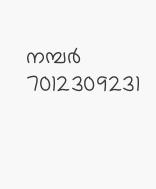നമ്പർ 7012309231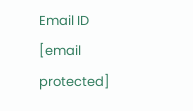Email ID [email protected]